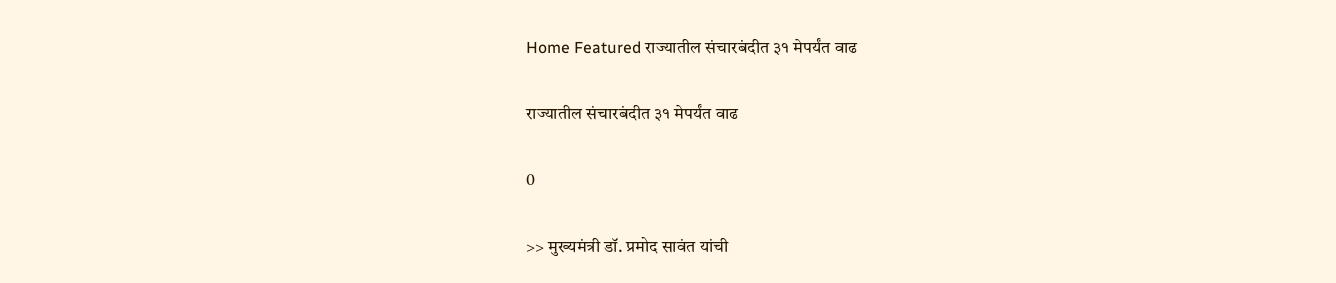Home Featured राज्यातील संचारबंदीत ३१ मेपर्यंत वाढ

राज्यातील संचारबंदीत ३१ मेपर्यंत वाढ

0

>> मुख्यमंत्री डॉ. प्रमोद सावंत यांची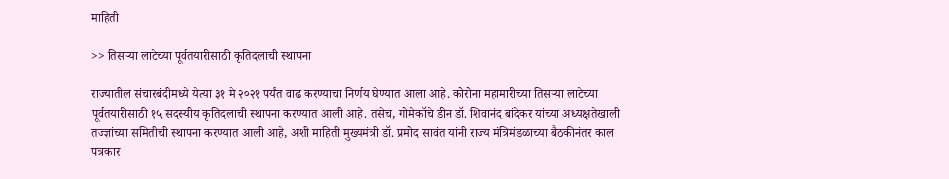माहिती

>> तिसर्‍या लाटेच्या पूर्वतयारीसाठी कृतिदलाची स्थापना

राज्यातील संचारबंदीमध्ये येत्या ३१ मे २०२१ पर्यंत वाढ करण्याचा निर्णय घेण्यात आला आहे. कोरोना महामारीच्या तिसर्‍या लाटेच्या पूर्वतयारीसाठी १५ सदस्यीय कृतिदलाची स्थापना करण्यात आली आहे. तसेच, गोमेकॉचे डीन डॉ. शिवानंद बांदेकर यांच्या अध्यक्षतेखाली तज्ज्ञांच्या समितीची स्थापना करण्यात आली आहे, अशी माहिती मुख्यमंत्री डॉ. प्रमोद सावंत यांनी राज्य मंत्रिमंडळाच्या बैठकीनंतर काल पत्रकार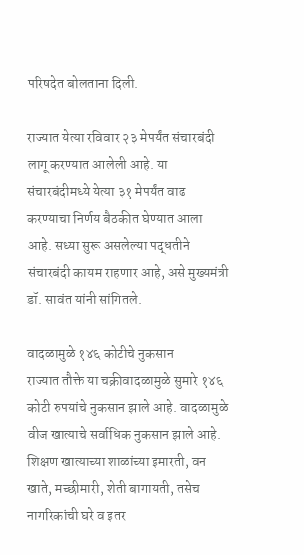परिषदेत बोलताना दिली.

राज्यात येत्या रविवार २३ मेपर्यंत संचारबंदी लागू करण्यात आलेली आहे. या संचारबंदीमध्ये येत्या ३१ मेपर्यंत वाढ करण्याचा निर्णय बैठकीत घेण्यात आला आहे. सध्या सुरू असलेल्या पद्धतीने संचारबंदी कायम राहणार आहे, असे मुख्यमंत्री डॉ. सावंत यांनी सांगितले.

वादळामुळे १४६ कोटीचे नुकसान
राज्यात तौक्ते या चक्रीवादळामुळे सुमारे १४६ कोटी रुपयांचे नुकसान झाले आहे. वादळामुळे वीज खात्याचे सर्वाधिक नुकसान झाले आहे. शिक्षण खात्याच्या शाळांच्या इमारती, वन खाते, मच्छीमारी, शेती बागायती, तसेच नागरिकांची घरे व इतर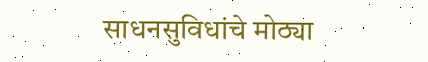साधनसुविधांचे मोठ्या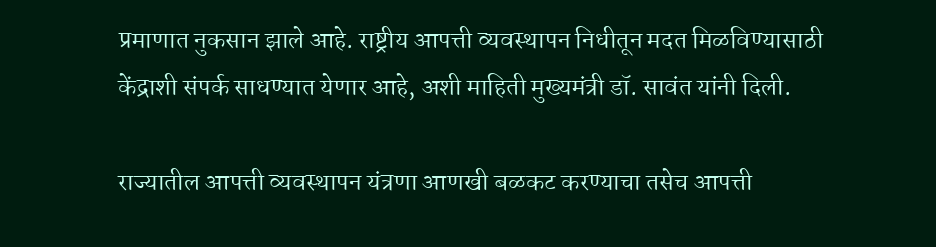प्रमाणात नुकसान झाले आहे. राष्ट्रीय आपत्ती व्यवस्थापन निधीतून मदत मिळविण्यासाठी केंद्राशी संपर्क साधण्यात येणार आहे, अशी माहिती मुख्यमंत्री डॉ. सावंत यांनी दिली.

राज्यातील आपत्ती व्यवस्थापन यंत्रणा आणखी बळकट करण्याचा तसेच आपत्ती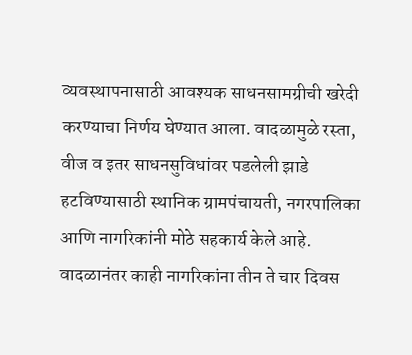व्यवस्थापनासाठी आवश्यक साधनसामग्रीची खरेदी करण्याचा निर्णय घेण्यात आला. वादळामुळे रस्ता, वीज व इतर साधनसुविधांवर पडलेली झाडे हटविण्यासाठी स्थानिक ग्रामपंचायती, नगरपालिका आणि नागरिकांनी मोठे सहकार्य केले आहे. वादळानंतर काही नागरिकांना तीन ते चार दिवस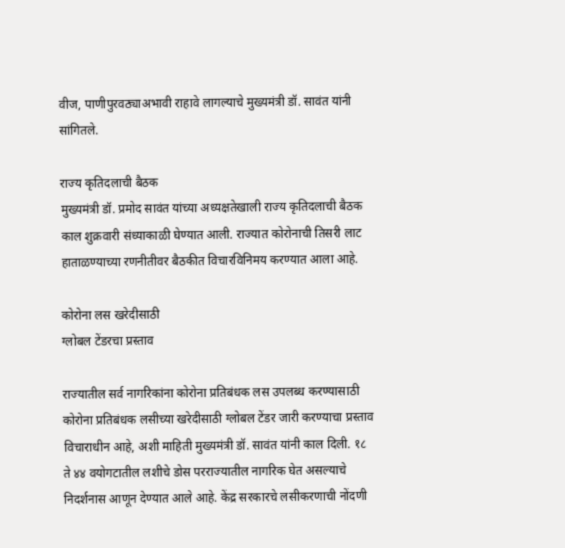वीज, पाणीपुरवठ्याअभावी राहावे लागल्याचे मुख्यमंत्री डॉ. सावंत यांनी सांगितले.

राज्य कृतिदलाची बैठक
मुख्यमंत्री डॉ. प्रमोद सावंत यांच्या अध्यक्षतेखाली राज्य कृतिदलाची बैठक काल शुक्रवारी संध्याकाळी घेण्यात आली. राज्यात कोरोनाची तिसरी लाट हाताळण्याच्या रणनीतीवर बैठकीत विचारविनिमय करण्यात आला आहे.

कोरोना लस खरेदीसाठी
ग्लोबल टेंडरचा प्रस्ताव

राज्यातील सर्व नागरिकांना कोरोना प्रतिबंधक लस उपलब्ध करण्यासाठी कोरोना प्रतिबंधक लसीच्या खरेदीसाठी ग्लोबल टेंडर जारी करण्याचा प्रस्ताव विचाराधीन आहे, अशी माहिती मुख्यमंत्री डॉ. सावंत यांनी काल दिली. १८ ते ४४ वयोगटातील लशीचे डोस परराज्यातील नागरिक घेत असल्याचे निदर्शनास आणून देण्यात आले आहे. केंद्र सरकारचे लसीकरणाची नोंदणी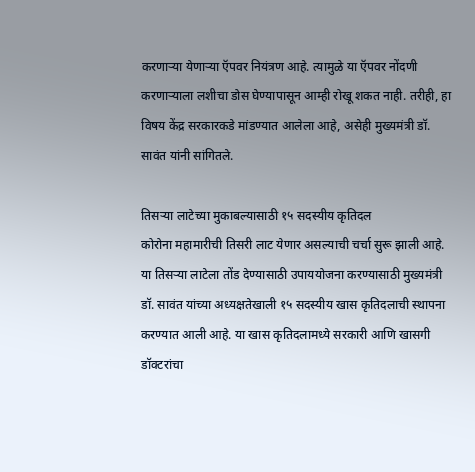करणार्‍या येणार्‍या ऍपवर नियंत्रण आहे. त्यामुळे या ऍपवर नोंदणी करणार्‍याला लशीचा डोस घेण्यापासून आम्ही रोखू शकत नाही. तरीही, हा विषय केंद्र सरकारकडे मांडण्यात आलेला आहे, असेही मुख्यमंत्री डॉ. सावंत यांनी सांगितले.

तिसर्‍या लाटेच्या मुकाबल्यासाठी १५ सदस्यीय कृतिदल
कोरोना महामारीची तिसरी लाट येणार असल्याची चर्चा सुरू झाली आहे. या तिसर्‍या लाटेला तोंड देण्यासाठी उपाययोजना करण्यासाठी मुख्यमंत्री डॉ. सावंत यांच्या अध्यक्षतेखाली १५ सदस्यीय खास कृतिदलाची स्थापना करण्यात आली आहे. या खास कृतिदलामध्ये सरकारी आणि खासगी डॉक्टरांचा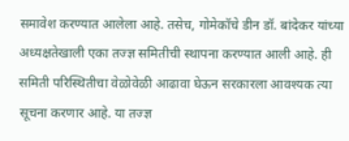समावेश करण्यात आलेला आहे. तसेच, गोमेकॉचे डीन डॉ. बांदेकर यांच्या अध्यक्षतेखाली एका तज्ज्ञ समितीची स्थापना करण्यात आली आहे. ही समिती परिस्थितीचा वेळोवेळी आढावा घेऊन सरकारला आवश्यक त्या सूचना करणार आहे. या तज्ज्ञ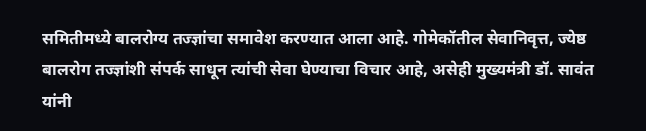समितीमध्ये बालरोग्य तज्ज्ञांचा समावेश करण्यात आला आहे. गोमेकॉतील सेवानिवृत्त, ज्येष्ठ बालरोग तज्ज्ञांशी संपर्क साधून त्यांची सेवा घेण्याचा विचार आहे, असेही मुख्यमंत्री डॉ. सावंत यांनी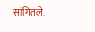सांगितले.